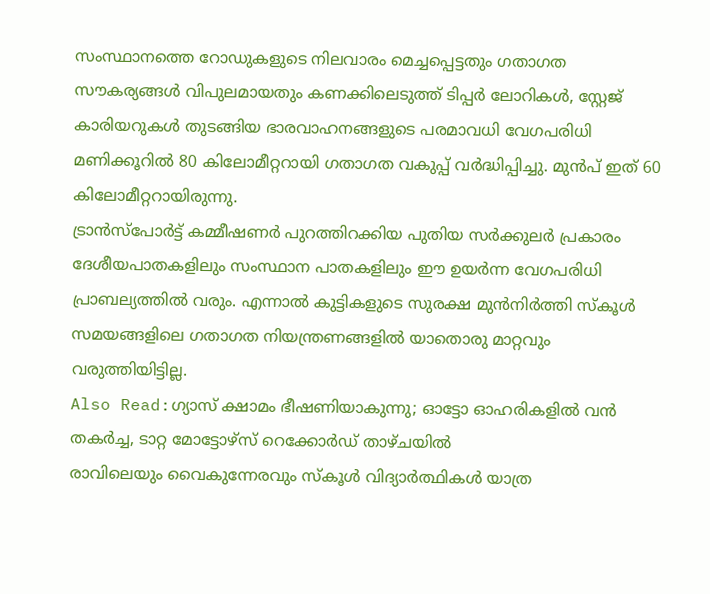സംസ്ഥാനത്തെ റോഡുകളുടെ നിലവാരം മെച്ചപ്പെട്ടതും ഗതാഗത സൗകര്യങ്ങൾ വിപുലമായതും കണക്കിലെടുത്ത് ടിപ്പർ ലോറികൾ, സ്റ്റേജ് കാരിയറുകൾ തുടങ്ങിയ ഭാരവാഹനങ്ങളുടെ പരമാവധി വേഗപരിധി മണിക്കൂറിൽ 80 കിലോമീറ്ററായി ഗതാഗത വകുപ്പ് വർദ്ധിപ്പിച്ചു. മുൻപ് ഇത് 60 കിലോമീറ്ററായിരുന്നു.
ട്രാൻസ്പോർട്ട് കമ്മീഷണർ പുറത്തിറക്കിയ പുതിയ സർക്കുലർ പ്രകാരം ദേശീയപാതകളിലും സംസ്ഥാന പാതകളിലും ഈ ഉയർന്ന വേഗപരിധി പ്രാബല്യത്തിൽ വരും. എന്നാൽ കുട്ടികളുടെ സുരക്ഷ മുൻനിർത്തി സ്കൂൾ സമയങ്ങളിലെ ഗതാഗത നിയന്ത്രണങ്ങളിൽ യാതൊരു മാറ്റവും വരുത്തിയിട്ടില്ല.
Also Read:ഗ്യാസ് ക്ഷാമം ഭീഷണിയാകുന്നു; ഓട്ടോ ഓഹരികളിൽ വൻ തകർച്ച, ടാറ്റ മോട്ടോഴ്സ് റെക്കോർഡ് താഴ്ചയിൽ
രാവിലെയും വൈകുന്നേരവും സ്കൂൾ വിദ്യാർത്ഥികൾ യാത്ര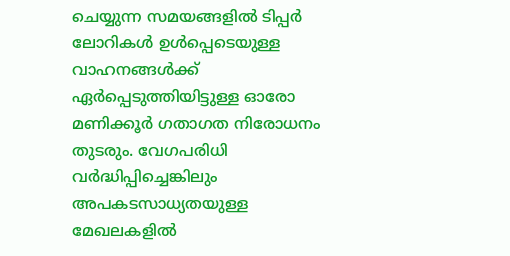ചെയ്യുന്ന സമയങ്ങളിൽ ടിപ്പർ ലോറികൾ ഉൾപ്പെടെയുള്ള വാഹനങ്ങൾക്ക് ഏർപ്പെടുത്തിയിട്ടുള്ള ഓരോ മണിക്കൂർ ഗതാഗത നിരോധനം തുടരും. വേഗപരിധി വർദ്ധിപ്പിച്ചെങ്കിലും അപകടസാധ്യതയുള്ള മേഖലകളിൽ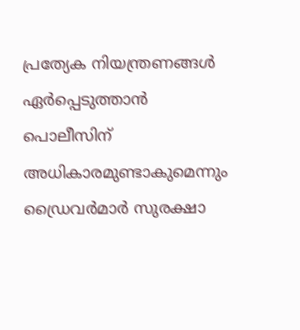പ്രത്യേക നിയന്ത്രണങ്ങൾ ഏർപ്പെടുത്താൻ പൊലീസിന് അധികാരമുണ്ടാകുമെന്നും ഡ്രൈവർമാർ സുരക്ഷാ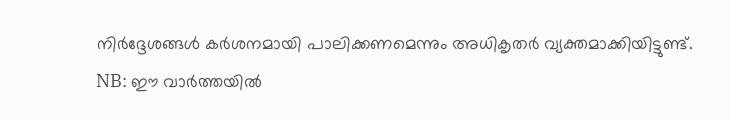നിർദ്ദേശങ്ങൾ കർശനമായി പാലിക്കണമെന്നും അധികൃതർ വ്യക്തമാക്കിയിട്ടുണ്ട്.
NB: ഈ വാർത്തയിൽ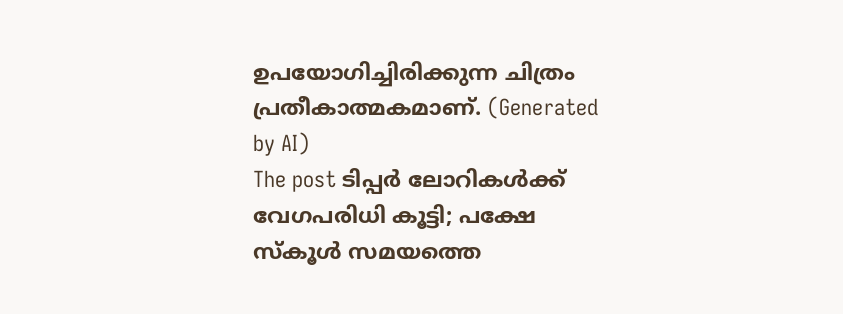ഉപയോഗിച്ചിരിക്കുന്ന ചിത്രം പ്രതീകാത്മകമാണ്. (Generated by AI)
The post ടിപ്പർ ലോറികൾക്ക് വേഗപരിധി കൂട്ടി; പക്ഷേ സ്കൂൾ സമയത്തെ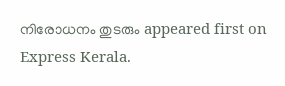നിരോധനം തുടരും appeared first on Express Kerala.